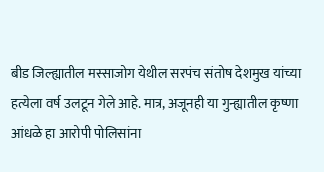बीड जिल्ह्यातील मस्साजोग येथील सरपंच संतोष देशमुख यांच्या हत्येला वर्ष उलटून गेले आहे. मात्र, अजूनही या गुन्ह्यातील कृष्णा आंधळे हा आरोपी पोलिसांना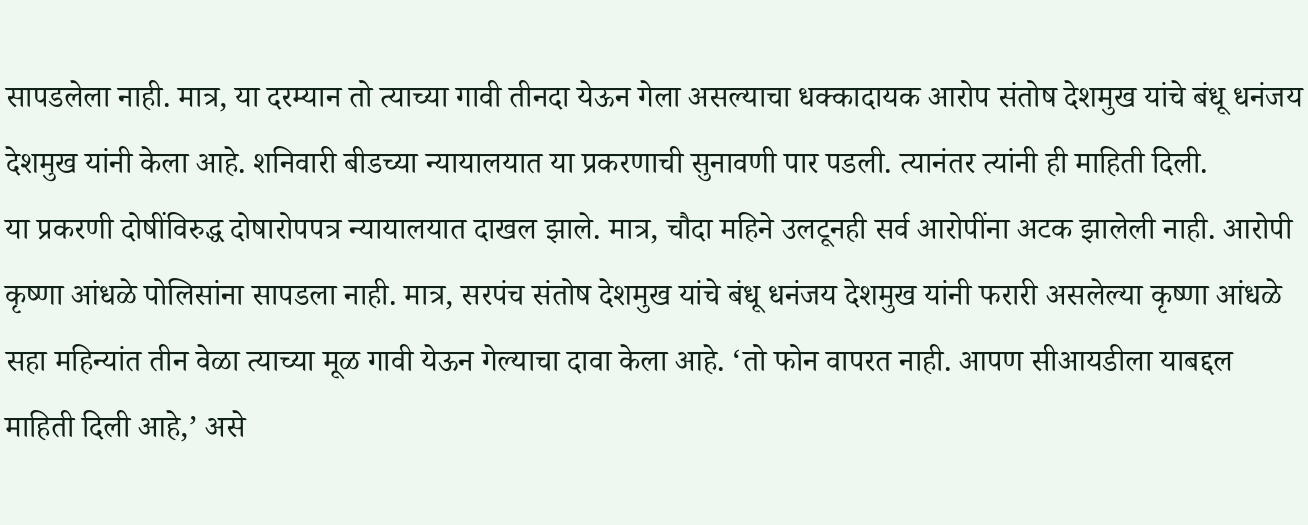सापडलेला नाही. मात्र, या दरम्यान तो त्याच्या गावी तीनदा येऊन गेला असल्याचा धक्कादायक आरोप संतोष देशमुख यांचे बंधू धनंजय देशमुख यांनी केला आहे. शनिवारी बीडच्या न्यायालयात या प्रकरणाची सुनावणी पार पडली. त्यानंतर त्यांनी ही माहिती दिली.
या प्रकरणी दोषींविरुद्ध दोषारोपपत्र न्यायालयात दाखल झाले. मात्र, चौदा महिने उलटूनही सर्व आरोपींना अटक झालेली नाही. आरोपी कृष्णा आंधळे पोलिसांना सापडला नाही. मात्र, सरपंच संतोष देशमुख यांचे बंधू धनंजय देशमुख यांनी फरारी असलेल्या कृष्णा आंधळे सहा महिन्यांत तीन वेळा त्याच्या मूळ गावी येऊन गेल्याचा दावा केला आहे. ‘तो फोन वापरत नाही. आपण सीआयडीला याबद्दल माहिती दिली आहे,’ असे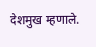देशमुख म्हणाले.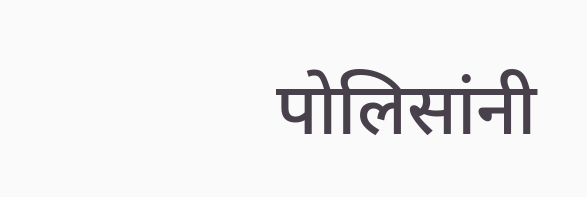पोलिसांनी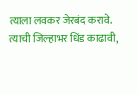त्याला लवकर जेरबंद करावे. त्याची जिल्हाभर धिंड काढावी,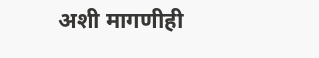अशी मागणीही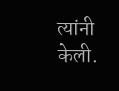त्यांनी केली.